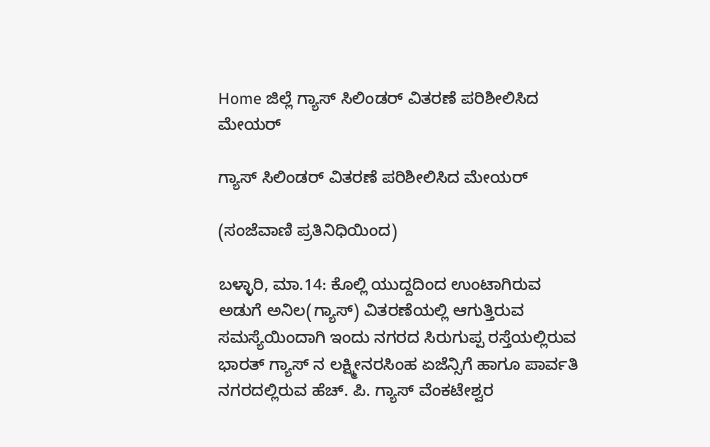Home ಜಿಲ್ಲೆ ಗ್ಯಾಸ್ ಸಿಲಿಂಡರ್ ವಿತರಣೆ ಪರಿಶೀಲಿಸಿದ ಮೇಯರ್

ಗ್ಯಾಸ್ ಸಿಲಿಂಡರ್ ವಿತರಣೆ ಪರಿಶೀಲಿಸಿದ ಮೇಯರ್

(ಸಂಜೆವಾಣಿ ಪ್ರತಿನಿಧಿಯಿಂದ)

ಬಳ್ಳಾರಿ, ಮಾ.14: ಕೊಲ್ಲಿ ಯುದ್ದದಿಂದ ಉಂಟಾಗಿರುವ ಅಡುಗೆ ಅನಿಲ(ಗ್ಯಾಸ್) ವಿತರಣೆಯಲ್ಲಿ ಆಗುತ್ತಿರುವ ಸಮಸ್ಯೆಯಿಂದಾಗಿ ಇಂದು ನಗರದ ಸಿರುಗುಪ್ಪ ರಸ್ತೆಯಲ್ಲಿರುವ ಭಾರತ್ ಗ್ಯಾಸ್ ನ ಲಕ್ಷ್ಮೀನರಸಿಂಹ ಏಜೆನ್ಸಿಗೆ ಹಾಗೂ ಪಾರ್ವತಿ ನಗರದಲ್ಲಿರುವ ಹೆಚ್. ಪಿ. ಗ್ಯಾಸ್ ವೆಂಕಟೇಶ್ವರ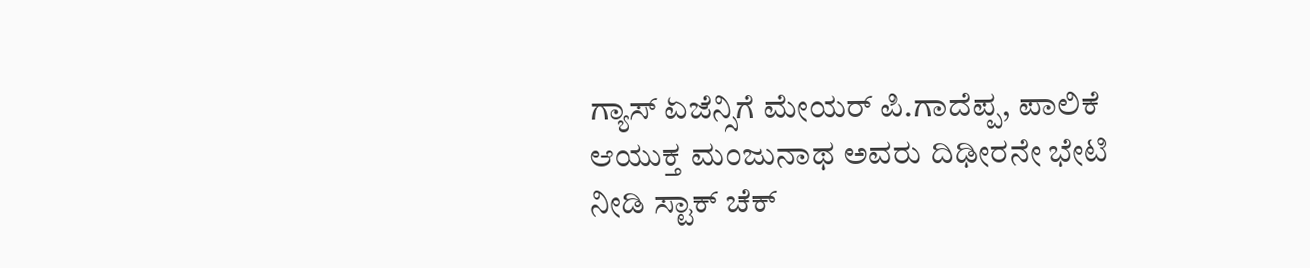ಗ್ಯಾಸ್ ಏಜೆನ್ಸಿಗೆ ಮೇಯರ್ ಪಿ.ಗಾದೆಪ್ಪ, ಪಾಲಿಕೆ ಆಯುಕ್ತ ಮಂಜುನಾಥ ಅವರು ದಿಢೀರನೇ ಭೇಟಿ ನೀಡಿ ಸ್ಟಾಕ್ ಚೆಕ್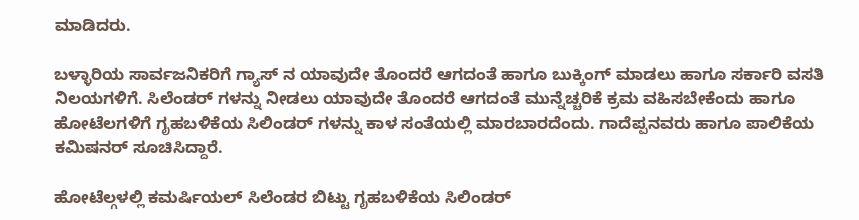ಮಾಡಿದರು.

ಬಳ್ಳಾರಿಯ ಸಾರ್ವಜನಿಕರಿಗೆ ಗ್ಯಾಸ್ ನ ಯಾವುದೇ ತೊಂದರೆ ಆಗದಂತೆ ಹಾಗೂ ಬುಕ್ಕಿಂಗ್ ಮಾಡಲು ಹಾಗೂ ಸರ್ಕಾರಿ ವಸತಿ ನಿಲಯಗಳಿಗೆ. ಸಿಲೆಂಡರ್ ಗಳನ್ನು ನೀಡಲು ಯಾವುದೇ ತೊಂದರೆ ಆಗದಂತೆ ಮುನ್ನೆಚ್ಚರಿಕೆ ಕ್ರಮ ವಹಿಸಬೇಕೆಂದು ಹಾಗೂ ಹೋಟೆಲಗಳಿಗೆ ಗೃಹಬಳಿಕೆಯ ಸಿಲಿಂಡರ್ ಗಳನ್ನು ಕಾಳ ಸಂತೆಯಲ್ಲಿ ಮಾರಬಾರದೆಂದು. ಗಾದೆಪ್ಪನವರು ಹಾಗೂ ಪಾಲಿಕೆಯ ಕಮಿಷನರ್ ಸೂಚಿಸಿದ್ದಾರೆ.

ಹೋಟೆಲ್ಗಳಲ್ಲಿ ಕಮರ್ಷಿಯಲ್ ಸಿಲೆಂಡರ ಬಿಟ್ಟು ಗೃಹಬಳಿಕೆಯ ಸಿಲಿಂಡರ್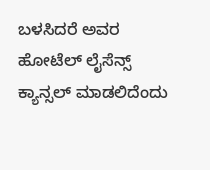ಬಳಸಿದರೆ ಅವರ ಹೋಟೆಲ್ ಲೈಸೆನ್ಸ್ ಕ್ಯಾನ್ಸಲ್ ಮಾಡಲಿದೆಂದು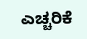ಎಚ್ಚರಿಕೆ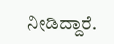ನೀಡಿದ್ದಾರೆ.